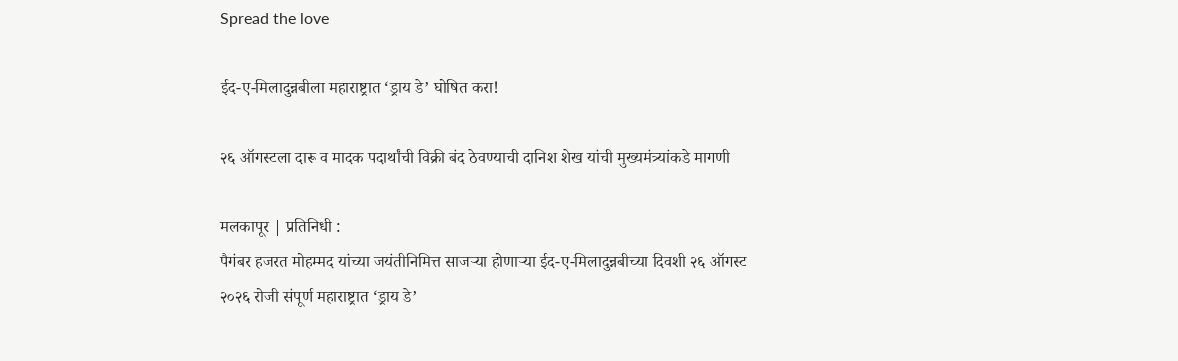Spread the love

ईद-ए-मिलादुन्नबीला महाराष्ट्रात ‘ड्राय डे’ घोषित करा!

२६ ऑगस्टला दारू व मादक पदार्थांची विक्री बंद ठेवण्याची दानिश शेख यांची मुख्यमंत्र्यांकडे मागणी

मलकापूर | प्रतिनिधी :
पैगंबर हजरत मोहम्मद यांच्या जयंतीनिमित्त साजऱ्या होणाऱ्या ईद-ए-मिलादुन्नबीच्या दिवशी २६ ऑगस्ट २०२६ रोजी संपूर्ण महाराष्ट्रात ‘ड्राय डे’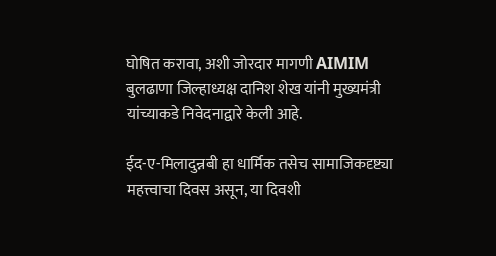घोषित करावा, अशी जोरदार मागणी AIMIM बुलढाणा जिल्हाध्यक्ष दानिश शेख यांनी मुख्यमंत्री यांच्याकडे निवेदनाद्वारे केली आहे.

ईद-ए-मिलादुन्नबी हा धार्मिक तसेच सामाजिकदृष्ट्या महत्त्वाचा दिवस असून, या दिवशी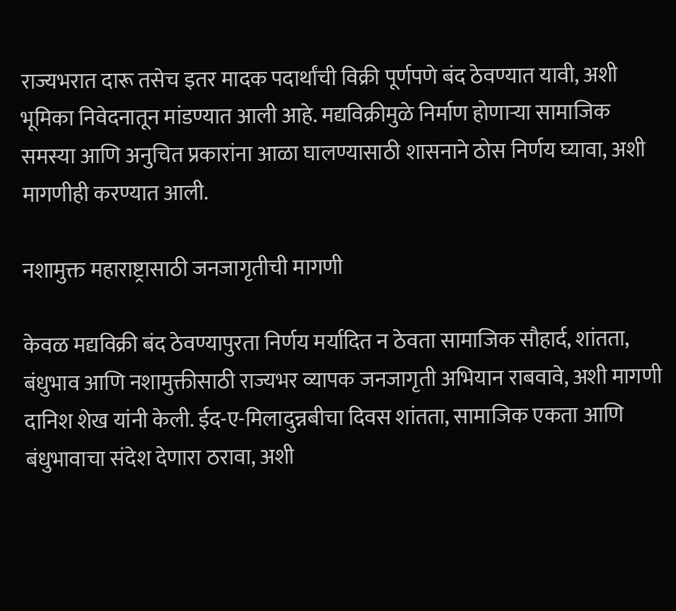राज्यभरात दारू तसेच इतर मादक पदार्थांची विक्री पूर्णपणे बंद ठेवण्यात यावी, अशी भूमिका निवेदनातून मांडण्यात आली आहे. मद्यविक्रीमुळे निर्माण होणाऱ्या सामाजिक समस्या आणि अनुचित प्रकारांना आळा घालण्यासाठी शासनाने ठोस निर्णय घ्यावा, अशी मागणीही करण्यात आली.

नशामुक्त महाराष्ट्रासाठी जनजागृतीची मागणी

केवळ मद्यविक्री बंद ठेवण्यापुरता निर्णय मर्यादित न ठेवता सामाजिक सौहार्द, शांतता, बंधुभाव आणि नशामुक्तीसाठी राज्यभर व्यापक जनजागृती अभियान राबवावे, अशी मागणी दानिश शेख यांनी केली. ईद-ए-मिलादुन्नबीचा दिवस शांतता, सामाजिक एकता आणि बंधुभावाचा संदेश देणारा ठरावा, अशी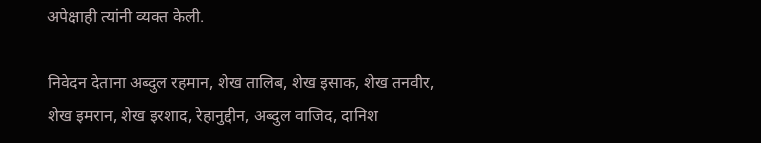अपेक्षाही त्यांनी व्यक्त केली.

निवेदन देताना अब्दुल रहमान, शेख तालिब, शेख इसाक, शेख तनवीर, शेख इमरान, शेख इरशाद, रेहानुद्दीन, अब्दुल वाजिद, दानिश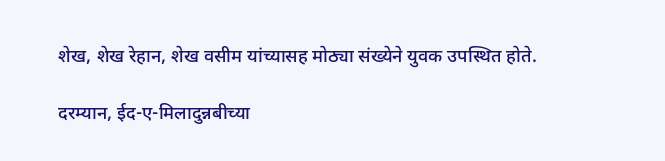शेख, शेख रेहान, शेख वसीम यांच्यासह मोठ्या संख्येने युवक उपस्थित होते.

दरम्यान, ईद-ए-मिलादुन्नबीच्या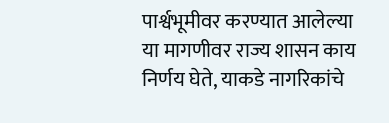पार्श्वभूमीवर करण्यात आलेल्या या मागणीवर राज्य शासन काय निर्णय घेते, याकडे नागरिकांचे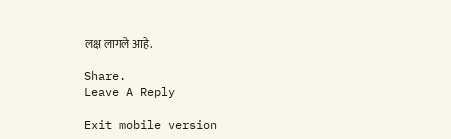लक्ष लागले आहे.

Share.
Leave A Reply

Exit mobile version